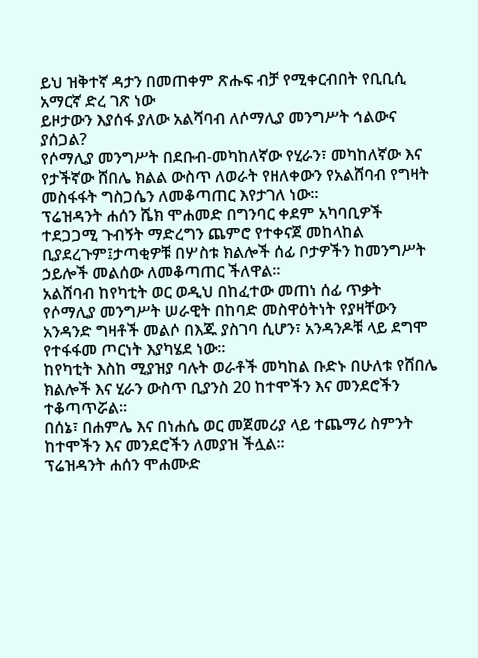ይህ ዝቅተኛ ዳታን በመጠቀም ጽሑፍ ብቻ የሚቀርብበት የቢቢሲ አማርኛ ድረ ገጽ ነው
ይዞታውን እያሰፋ ያለው አልሻባብ ለሶማሊያ መንግሥት ኅልውና ያሰጋል?
የሶማሊያ መንግሥት በደቡብ-መካከለኛው የሂራን፣ መካከለኛው እና የታችኛው ሸበሌ ክልል ውስጥ ለወራት የዘለቀውን የአልሸባብ የግዛት መስፋፋት ግስጋሴን ለመቆጣጠር እየታገለ ነው።
ፕሬዝዳንት ሐሰን ሼክ ሞሐመድ በግንባር ቀደም አካባቢዎች ተደጋጋሚ ጉብኝት ማድረግን ጨምሮ የተቀናጀ መከላከል ቢያደረጉም፤ታጣቂዎቹ በሦስቱ ክልሎች ሰፊ ቦታዎችን ከመንግሥት ኃይሎች መልሰው ለመቆጣጠር ችለዋል።
አልሸባብ ከየካቲት ወር ወዲህ በከፈተው መጠነ ሰፊ ጥቃት የሶማሊያ መንግሥት ሠራዊት በከባድ መስዋዕትነት የያዛቸውን አንዳንድ ግዛቶች መልሶ በእጁ ያስገባ ሲሆን፣ አንዳንዶቹ ላይ ደግሞ የተፋፋመ ጦርነት እያካሄደ ነው።
ከየካቲት እስከ ሚያዝያ ባሉት ወራቶች መካከል ቡድኑ በሁለቱ የሸበሌ ክልሎች እና ሂራን ውስጥ ቢያንስ 20 ከተሞችን እና መንደሮችን ተቆጣጥሯል።
በሰኔ፣ በሐምሌ እና በነሐሴ ወር መጀመሪያ ላይ ተጨማሪ ስምንት ከተሞችን እና መንደሮችን ለመያዝ ችሏል።
ፕሬዝዳንት ሐሰን ሞሐሙድ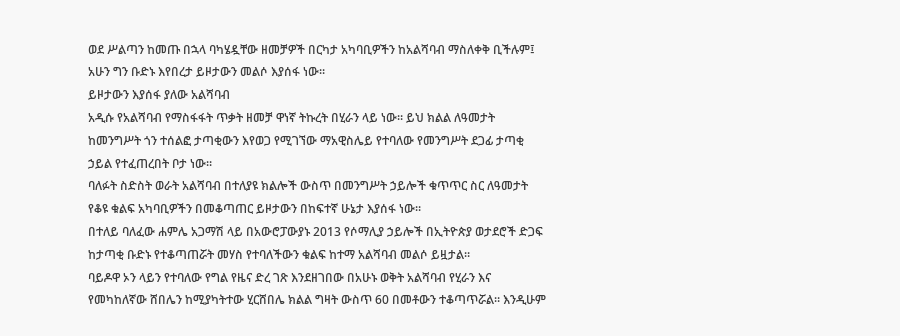ወደ ሥልጣን ከመጡ በኋላ ባካሄዷቸው ዘመቻዎች በርካታ አካባቢዎችን ከአልሻባብ ማስለቀቅ ቢችሉም፤ አሁን ግን ቡድኑ እየበረታ ይዞታውን መልሶ እያሰፋ ነው።
ይዞታውን እያሰፋ ያለው አልሻባብ
አዲሱ የአልሻባብ የማስፋፋት ጥቃት ዘመቻ ዋነኛ ትኩረት በሂራን ላይ ነው። ይህ ክልል ለዓመታት ከመንግሥት ጎን ተሰልፎ ታጣቂውን እየወጋ የሚገኘው ማአዊስሌይ የተባለው የመንግሥት ደጋፊ ታጣቂ ኃይል የተፈጠረበት ቦታ ነው።
ባለፉት ስድስት ወራት አልሻባብ በተለያዩ ክልሎች ውስጥ በመንግሥት ኃይሎች ቁጥጥር ስር ለዓመታት የቆዩ ቁልፍ አካባቢዎችን በመቆጣጠር ይዞታውን በከፍተኛ ሁኔታ እያሰፋ ነው።
በተለይ ባለፈው ሐምሌ አጋማሽ ላይ በአውሮፓውያኑ 2013 የሶማሊያ ኃይሎች በኢትዮጵያ ወታደሮች ድጋፍ ከታጣቂ ቡድኑ የተቆጣጠሯት መሃስ የተባለችውን ቁልፍ ከተማ አልሻባብ መልሶ ይዟታል።
ባይዶዋ ኦን ላይን የተባለው የግል የዜና ድረ ገጽ እንደዘገበው በአሁኑ ወቅት አልሻባብ የሂራን እና የመካከለኛው ሸበሌን ከሚያካትተው ሂርሸበሌ ክልል ግዛት ውስጥ 60 በመቶውን ተቆጣጥሯል። እንዲሁም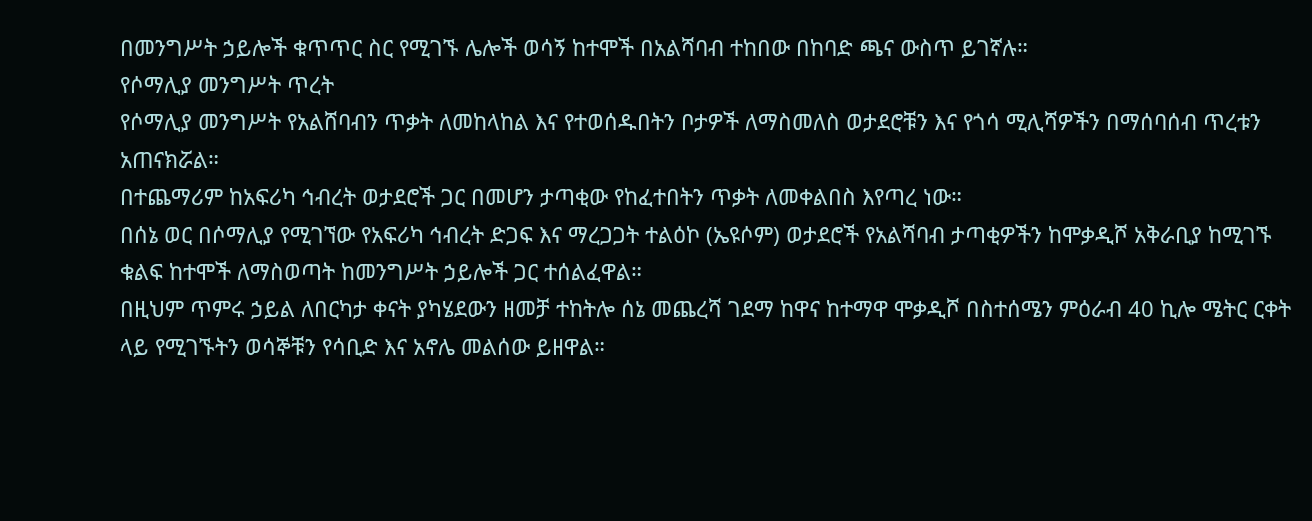በመንግሥት ኃይሎች ቁጥጥር ስር የሚገኙ ሌሎች ወሳኝ ከተሞች በአልሻባብ ተከበው በከባድ ጫና ውስጥ ይገኛሉ።
የሶማሊያ መንግሥት ጥረት
የሶማሊያ መንግሥት የአልሸባብን ጥቃት ለመከላከል እና የተወሰዱበትን ቦታዎች ለማስመለስ ወታደሮቹን እና የጎሳ ሚሊሻዎችን በማሰባሰብ ጥረቱን አጠናክሯል።
በተጨማሪም ከአፍሪካ ኅብረት ወታደሮች ጋር በመሆን ታጣቂው የከፈተበትን ጥቃት ለመቀልበስ እየጣረ ነው።
በሰኔ ወር በሶማሊያ የሚገኘው የአፍሪካ ኅብረት ድጋፍ እና ማረጋጋት ተልዕኮ (ኤዩሶም) ወታደሮች የአልሻባብ ታጣቂዎችን ከሞቃዲሾ አቅራቢያ ከሚገኙ ቁልፍ ከተሞች ለማስወጣት ከመንግሥት ኃይሎች ጋር ተሰልፈዋል።
በዚህም ጥምሩ ኃይል ለበርካታ ቀናት ያካሄደውን ዘመቻ ተከትሎ ሰኔ መጨረሻ ገደማ ከዋና ከተማዋ ሞቃዲሾ በስተሰሜን ምዕራብ 40 ኪሎ ሜትር ርቀት ላይ የሚገኙትን ወሳኞቹን የሳቢድ እና አኖሌ መልሰው ይዘዋል።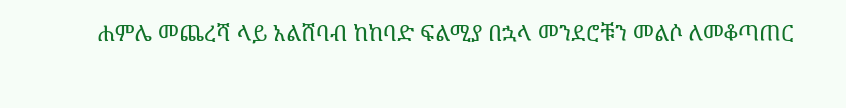ሐምሌ መጨረሻ ላይ አልሸባብ ከከባድ ፍልሚያ በኋላ መንደሮቹን መልሶ ለመቆጣጠር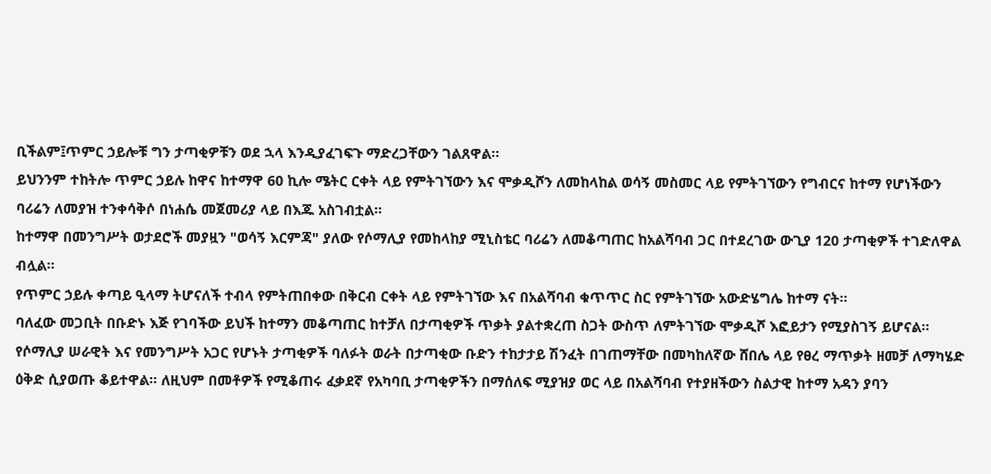ቢችልም፤ጥምር ኃይሎቹ ግን ታጣቂዎቹን ወደ ኋላ እንዲያፈገፍጉ ማድረጋቸውን ገልጸዋል።
ይህንንም ተከትሎ ጥምር ኃይሉ ከዋና ከተማዋ 60 ኪሎ ሜትር ርቀት ላይ የምትገኘውን እና ሞቃዲሾን ለመከላከል ወሳኝ መስመር ላይ የምትገኘውን የግብርና ከተማ የሆነችውን ባሪሬን ለመያዝ ተንቀሳቅሶ በነሐሴ መጀመሪያ ላይ በእጁ አስገብቷል።
ከተማዋ በመንግሥት ወታደሮች መያዟን "ወሳኝ እርምጃ" ያለው የሶማሊያ የመከላከያ ሚኒስቴር ባሪሬን ለመቆጣጠር ከአልሻባብ ጋር በተደረገው ውጊያ 120 ታጣቂዎች ተገድለዋል ብሏል።
የጥምር ኃይሉ ቀጣይ ዒላማ ትሆናለች ተብላ የምትጠበቀው በቅርብ ርቀት ላይ የምትገኘው እና በአልሻባብ ቁጥጥር ስር የምትገኘው አውድሄግሌ ከተማ ናት።
ባለፈው መጋቢት በቡድኑ እጅ የገባችው ይህች ከተማን መቆጣጠር ከተቻለ በታጣቂዎች ጥቃት ያልተቋረጠ ስጋት ውስጥ ለምትገኘው ሞቃዲሾ እፎይታን የሚያስገኝ ይሆናል።
የሶማሊያ ሠራዊት እና የመንግሥት አጋር የሆኑት ታጣቂዎች ባለፉት ወራት በታጣቂው ቡድን ተከታታይ ሽንፈት በገጠማቸው በመካከለኛው ሸበሌ ላይ የፀረ ማጥቃት ዘመቻ ለማካሄድ ዕቅድ ሲያወጡ ቆይተዋል። ለዚህም በመቶዎች የሚቆጠሩ ፈቃደኛ የአካባቢ ታጣቂዎችን በማሰለፍ ሚያዝያ ወር ላይ በአልሻባብ የተያዘችውን ስልታዊ ከተማ አዳን ያባን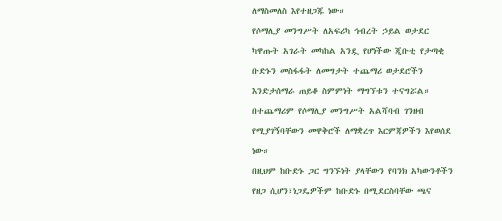ለማስመለስ እየተዘጋጁ ነው።
የሶማሊያ መንግሥት ለአፍሪካ ኅብረት ኃይል ወታደር ካዋጡት አገራት መካከል አንዷ የሆነችው ጂቡቲ የታጣቂ ቡድኑን መስፋፋት ለመግታት ተጨማሪ ወታደሮችን እንድታሰማራ ጠይቆ ስምምነት ማግኘቱን ተናግሯል።
በተጨማሪም የሶማሊያ መንግሥት አልሻባብ ገንዘብ የሚያገኝባቸውን መዋቅሮች ለማቋረጥ እርምጃዎችን እየወሰደ ነው።
በዚህም ከቡድኑ ጋር ግንኙነት ያላቸውን የባንክ አካውንቶችን የዘጋ ሲሆን፣ነጋዴዎችም ከቡድኑ በሚደርስባቸው ጫና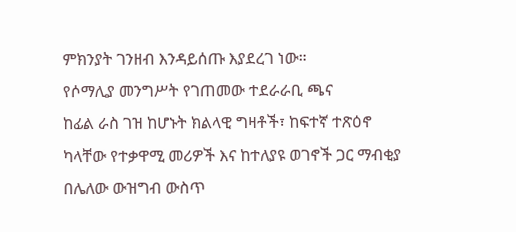ምክንያት ገንዘብ እንዳይሰጡ እያደረገ ነው።
የሶማሊያ መንግሥት የገጠመው ተደራራቢ ጫና
ከፊል ራስ ገዝ ከሆኑት ክልላዊ ግዛቶች፣ ከፍተኛ ተጽዕኖ ካላቸው የተቃዋሚ መሪዎች እና ከተለያዩ ወገኖች ጋር ማብቂያ በሌለው ውዝግብ ውስጥ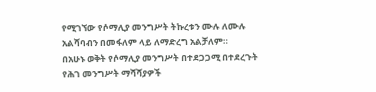የሚገኘው የሶማሊያ መንግሥት ትኩረቱን ሙሉ ለሙሉ አልሻባብን በመፋለም ላይ ለማድረግ አልቻለም።
በአሁኑ ወቅት የሶማሊያ መንግሥት በተደጋጋሚ በተደረጉት የሕገ መንግሥት ማሻሻያዎች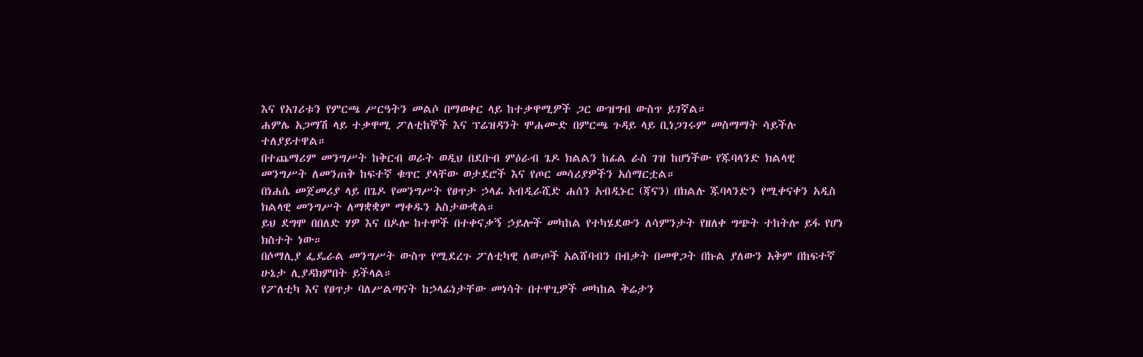እና የአገሪቱን የምርጫ ሥርዓትን መልሶ በማወቀር ላይ ከተቃዋሚዎች ጋር ውዝግብ ውስጥ ይገኛል።
ሐምሌ አጋማሽ ላይ ተቃዋሚ ፖለቲከኞች እና ፕሬዝዳንት ሞሐሙድ በምርጫ ጉዳይ ላይ ቢነጋገሩም መስማማት ሳይችሉ ተለያይተዋል።
በተጨማሪም መንግሥት ከቅርብ ወራት ወዲህ በደቡብ ምዕራብ ጌዶ ክልልን ከፊል ራስ ገዝ ከሆነችው የጁባላንድ ክልላዊ መንግሥት ለመንጠቅ ከፍተኛ ቁጥር ያላቸው ወታደሮች እና የጦር መሳሪያዎችን አሰማርቷል።
በነሐሴ መጀመሪያ ላይ በጌዶ የመንግሥት የፀጥታ ኃላፊ አብዲራሺድ ሐሰን አብዲኑር (ጃናን) በክልሉ ጁባላንድን የሚቀናቀን አዲስ ክልላዊ መንግሥት ለማቋቋም ማቀዱን አስታውቋል።
ይህ ደግሞ በበለድ ሃዎ እና በዶሎ ከተሞች በተቀናቃኝ ኃይሎች መካከል የተካሄደውን ለሳምንታት የዘለቀ ግጭት ተከትሎ ይፋ የሆነ ክስተት ነው።
በሶማሊያ ፌዴራል መንግሥት ውስጥ የሚደረጉ ፖለቲካዊ ለውጦች አልሸባብን በብቃት በመዋጋት በኩል ያለውን አቅም በከፍተኛ ሁኔታ ሊያዳክምበት ይችላል።
የፖለቲካ እና የፀጥታ ባለሥልጣናት ከኃላፊነታቸው መነሳት በተዋጊዎች መካከል ቅሬታን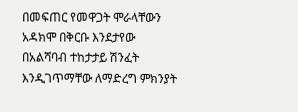በመፍጠር የመዋጋት ሞራላቸውን አዳክሞ በቅርቡ እንደታየው በአልሻባብ ተከታታይ ሽንፈት እንዲገጥማቸው ለማድረግ ምክንያት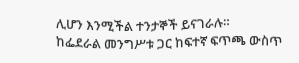ሊሆን እንሚችል ተንታኞች ይናገራሉ።
ከፌደራል መንግሥቱ ጋር ከፍተኛ ፍጥጫ ውስጥ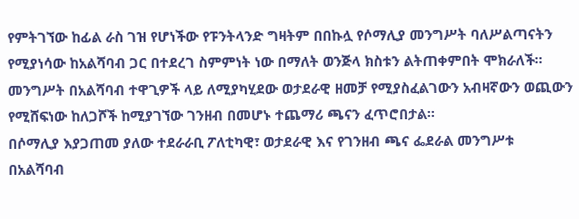የምትገኘው ከፊል ራስ ገዝ የሆነችው የፑንትላንድ ግዛትም በበኩሏ የሶማሊያ መንግሥት ባለሥልጣናትን የሚያነሳው ከአልሻባብ ጋር በተደረገ ስምምነት ነው በማለት ወንጅላ ክስቱን ልትጠቀምበት ሞክራለች።
መንግሥት በአልሻባብ ተዋጊዎች ላይ ለሚያካሂደው ወታደራዊ ዘመቻ የሚያስፈልገውን አብዛኛውን ወጪውን የሚሸፍነው ከለጋሾች ከሚያገኘው ገንዘብ በመሆኑ ተጨማሪ ጫናን ፈጥሮበታል።
በሶማሊያ እያጋጠመ ያለው ተደራራቢ ፖለቲካዊ፣ ወታደራዊ እና የገንዘብ ጫና ፌደራል መንግሥቱ በአልሻባብ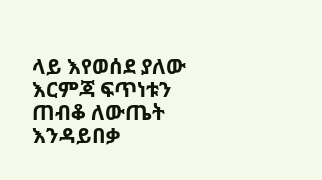ላይ እየወሰደ ያለው እርምጃ ፍጥነቱን ጠብቆ ለውጤት እንዳይበቃ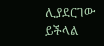ሊያደርገው ይችላል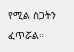የሚል ስጋትን ፈጥሯል።